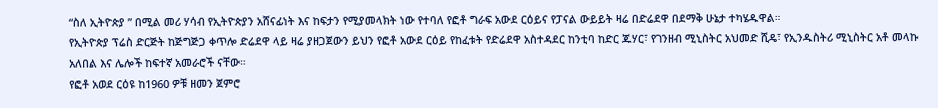“ስለ ኢትዮጵያ ” በሚል መሪ ሃሳብ የኢትዮጵያን አሸናፊነት እና ከፍታን የሚያመላክት ነው የተባለ የፎቶ ግራፍ አውደ ርዕይና የፓናል ውይይት ዛሬ በድሬደዋ በደማቅ ሁኔታ ተካሄዱዋል።
የኢትዮጵያ ፕሬስ ድርጅት ከጅግጅጋ ቀጥሎ ድሬደዋ ላይ ዛሬ ያዘጋጀውን ይህን የፎቶ አውደ ርዕይ የከፈቱት የድሬደዋ አስተዳደር ከንቲባ ከድር ጁሃር፣ የገንዘብ ሚኒስትር አህመድ ሺዴ፣ የኢንዱስትሪ ሚኒስትር አቶ መላኩ አለበል እና ሌሎች ከፍተኛ አመራሮች ናቸው።
የፎቶ አወደ ርዕዩ ከ1960 ዎቹ ዘመን ጀምሮ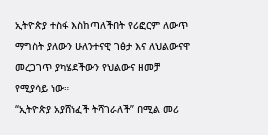ኢትዮጵያ ተስፋ እስከጣለችበት የሪፎርም ለውጥ ማግስት ያለውን ሁለንተናዊ ገፅታ እና ለህልውናዋ መረጋገጥ ያካሄደችውን የህልውና ዘመቻ የሚያሳይ ነው።
“ኢትዮጵያ አያሸነፈች ትሻገራለች” በሚል መሪ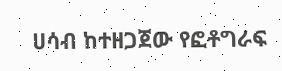ሀሳብ ከተዘጋጀው የፎቶግራፍ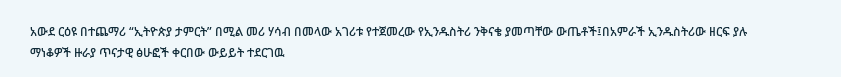አውደ ርዕዩ በተጨማሪ “ኢትዮጵያ ታምርት” በሚል መሪ ሃሳብ በመላው አገሪቱ የተጀመረው የኢንዱስትሪ ንቅናቄ ያመጣቸው ውጤቶች፤በአምራች ኢንዱስትሪው ዘርፍ ያሉ ማነቆዎች ዙራያ ጥናታዊ ፅሁፎች ቀርበው ውይይት ተደርገዉ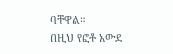ባቸዋል።
በዚህ የፎቶ አውደ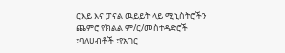ርእይ እና ፓናል ዉይይት ላይ ሚኒስትሮችን ጨምሮ የክልል ም/ር/መስተዳድሮች ፣ባለሀብቶች ፣የአገር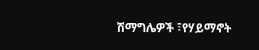ሽማግሌዎች ፣የሃይማኖት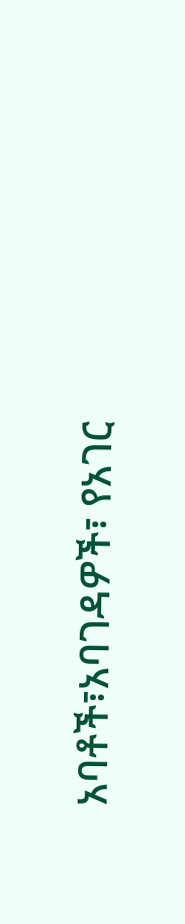አባቶች፣አባገዳዎች፣ የአገር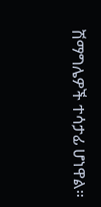ሽማግሌዎች ተሳታፊ ሆነዋል።